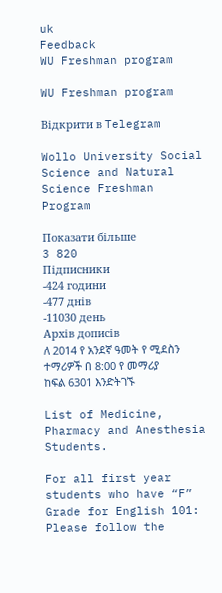uk
Feedback
WU Freshman program

WU Freshman program

Відкрити в Telegram

Wollo University Social Science and Natural Science Freshman Program

Показати більше
3 820
Підписники
-424 години
-477 днів
-11030 день
Архів дописів
ለ 2014 የ አንደኛ ዓመት የ ሚደስን ተማሪዎች በ 8:00 የ መማሪያ ከፍል 6301 እንድትገኙ

List of Medicine, Pharmacy and Anesthesia Students.

For all first year students who have “F” Grade for English 101: Please follow the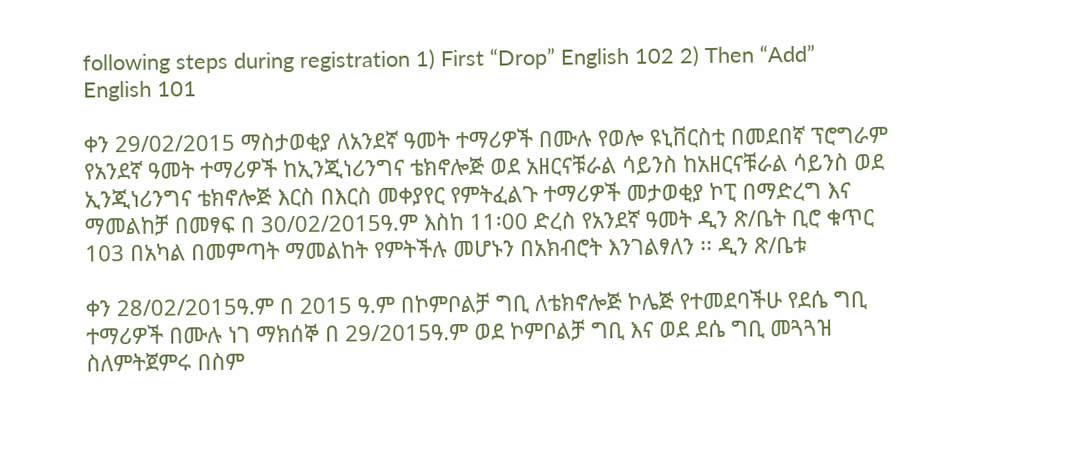following steps during registration 1) First “Drop” English 102 2) Then “Add” English 101

ቀን 29/02/2015 ማስታወቂያ ለአንደኛ ዓመት ተማሪዎች በሙሉ የወሎ ዩኒቨርስቲ በመደበኛ ፕሮግራም የአንደኛ ዓመት ተማሪዎች ከኢንጂነሪንግና ቴክኖሎጅ ወደ አዘርናቹራል ሳይንስ ከአዘርናቹራል ሳይንስ ወደ ኢንጂነሪንግና ቴክኖሎጅ እርስ በእርስ መቀያየር የምትፈልጉ ተማሪዎች መታወቂያ ኮፒ በማድረግ እና ማመልከቻ በመፃፍ በ 30/02/2015ዓ.ም እስከ 11፡00 ድረስ የአንደኛ ዓመት ዲን ጽ/ቤት ቢሮ ቁጥር 103 በአካል በመምጣት ማመልከት የምትችሉ መሆኑን በአክብሮት እንገልፃለን ፡፡ ዲን ጽ/ቤቱ

ቀን 28/02/2015ዓ.ም በ 2015 ዓ.ም በኮምቦልቻ ግቢ ለቴክኖሎጅ ኮሌጅ የተመደባችሁ የደሴ ግቢ ተማሪዎች በሙሉ ነገ ማክሰኞ በ 29/2015ዓ.ም ወደ ኮምቦልቻ ግቢ እና ወደ ደሴ ግቢ መጓጓዝ ስለምትጀምሩ በስም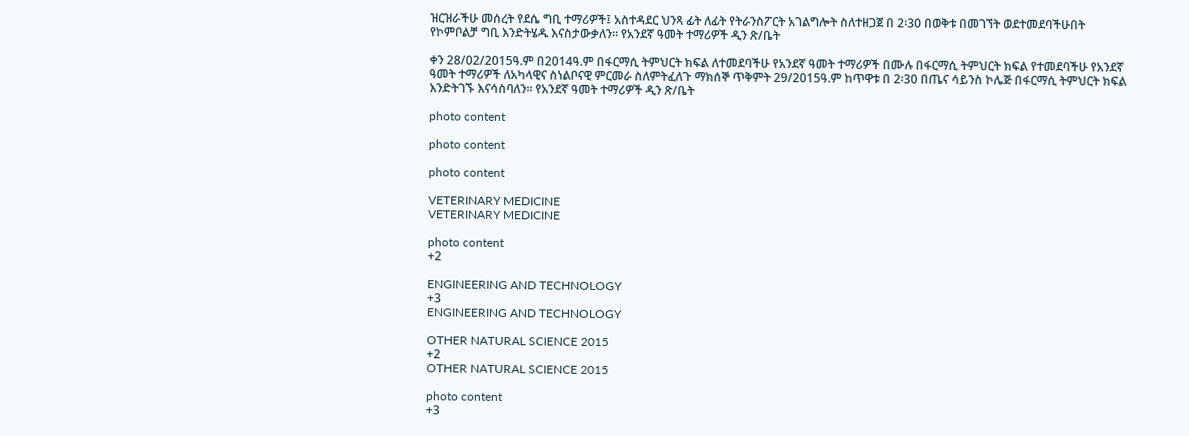ዝርዝራችሁ መሰረት የደሴ ግቢ ተማሪዎች፤ አስተዳደር ህንጻ ፊት ለፊት የትራንስፖርት አገልግሎት ስለተዘጋጀ በ 2፡30 በወቅቱ በመገኘት ወደተመደባችሁበት የኮምቦልቻ ግቢ እንድትሄዱ እናስታውቃለን። የአንደኛ ዓመት ተማሪዎች ዲን ጽ/ቤት

ቀን 28/02/2015ዓ.ም በ2014ዓ.ም በፋርማሲ ትምህርት ክፍል ለተመደባችሁ የአንደኛ ዓመት ተማሪዎች በሙሉ በፋርማሲ ትምህርት ክፍል የተመደባችሁ የአንደኛ ዓመት ተማሪዎች ለአካላዊና ስነልቦናዊ ምርመራ ስለምትፈለጉ ማክሰኞ ጥቅምት 29/2015ዓ.ም ከጥዋቱ በ 2፡30 በጤና ሳይንስ ኮሌጅ በፋርማሲ ትምህርት ክፍል እንድትገኙ እናሳስባለን፡፡ የአንደኛ ዓመት ተማሪዎች ዲን ጽ/ቤት

photo content

photo content

photo content

VETERINARY MEDICINE
VETERINARY MEDICINE

photo content
+2

ENGINEERING AND TECHNOLOGY
+3
ENGINEERING AND TECHNOLOGY

OTHER NATURAL SCIENCE 2015
+2
OTHER NATURAL SCIENCE 2015

photo content
+3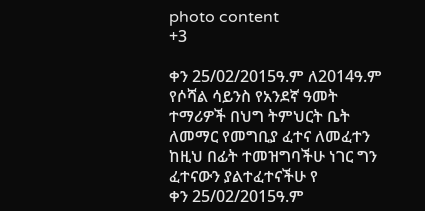photo content
+3

ቀን 25/02/2015ዓ.ም ለ2014ዓ.ም የሶሻል ሳይንስ የአንደኛ ዓመት ተማሪዎች በህግ ትምህርት ቤት ለመማር የመግቢያ ፈተና ለመፈተን ከዚህ በፊት ተመዝግባችሁ ነገር ግን ፈተናውን ያልተፈተናችሁ የ
ቀን 25/02/2015ዓ.ም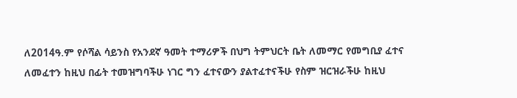ለ2014ዓ.ም የሶሻል ሳይንስ የአንደኛ ዓመት ተማሪዎች በህግ ትምህርት ቤት ለመማር የመግቢያ ፈተና ለመፈተን ከዚህ በፊት ተመዝግባችሁ ነገር ግን ፈተናውን ያልተፈተናችሁ የስም ዝርዝራችሁ ከዚህ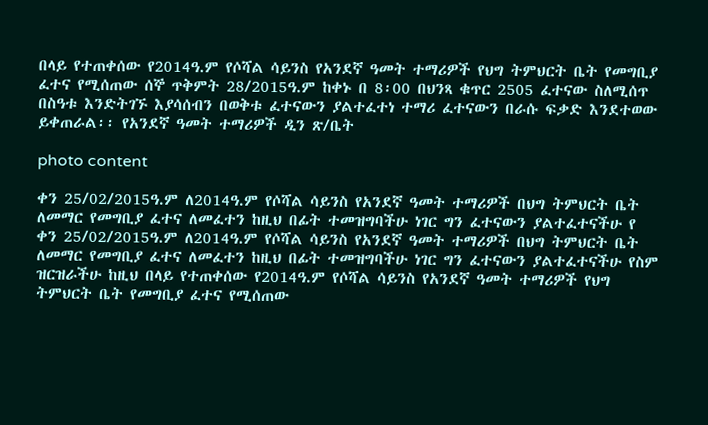በላይ የተጠቀሰው የ2014ዓ.ም የሶሻል ሳይንስ የአንደኛ ዓመት ተማሪዎች የህግ ትምህርት ቤት የመግቢያ ፈተና የሚሰጠው ሰኞ ጥቅምት 28/2015ዓ.ም ከቀኑ በ 8፡00 በህንጻ ቁጥር 2505 ፈተናው ስለሚሰጥ በስዓቱ እንድትገኙ እያሳሰብን በወቅቱ ፈተናውን ያልተፈተነ ተማሪ ፈተናውን በራሱ ፍቃድ እንደተወው ይቀጠራል፡፡ የአንደኛ ዓመት ተማሪዎች ዲን ጽ/ቤት

photo content

ቀን 25/02/2015ዓ.ም ለ2014ዓ.ም የሶሻል ሳይንስ የአንደኛ ዓመት ተማሪዎች በህግ ትምህርት ቤት ለመማር የመግቢያ ፈተና ለመፈተን ከዚህ በፊት ተመዝግባችሁ ነገር ግን ፈተናውን ያልተፈተናችሁ የ
ቀን 25/02/2015ዓ.ም ለ2014ዓ.ም የሶሻል ሳይንስ የአንደኛ ዓመት ተማሪዎች በህግ ትምህርት ቤት ለመማር የመግቢያ ፈተና ለመፈተን ከዚህ በፊት ተመዝግባችሁ ነገር ግን ፈተናውን ያልተፈተናችሁ የስም ዝርዝራችሁ ከዚህ በላይ የተጠቀሰው የ2014ዓ.ም የሶሻል ሳይንስ የአንደኛ ዓመት ተማሪዎች የህግ ትምህርት ቤት የመግቢያ ፈተና የሚሰጠው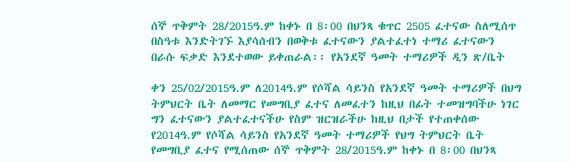ሰኞ ጥቅምት 28/2015ዓ.ም ከቀኑ በ 8፡00 በህንጻ ቁጥር 2505 ፈተናው ስለሚሰጥ በስዓቱ እንድትገኙ እያሳሰብን በወቅቱ ፈተናውን ያልተፈተነ ተማሪ ፈተናውን በራሱ ፍቃድ እንደተወው ይቀጠራል፡፡ የአንደኛ ዓመት ተማሪዎች ዲን ጽ/ቤት

ቀን 25/02/2015ዓ.ም ለ2014ዓ.ም የሶሻል ሳይንስ የአንደኛ ዓመት ተማሪዎች በህግ ትምህርት ቤት ለመማር የመግቢያ ፈተና ለመፈተን ከዚህ በፊት ተመዝግባችሁ ነገር ግን ፈተናውን ያልተፈተናችሁ የስም ዝርዝራችሁ ከዚህ በታች የተጠቀሰው የ2014ዓ.ም የሶሻል ሳይንስ የአንደኛ ዓመት ተማሪዎች የህግ ትምህርት ቤት የመግቢያ ፈተና የሚሰጠው ሰኞ ጥቅምት 28/2015ዓ.ም ከቀኑ በ 8፡00 በህንጻ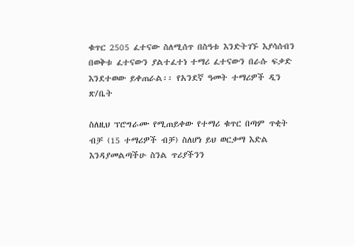ቁጥር 2505 ፈተናው ስለሚሰጥ በስዓቱ እንድትገኙ እያሳሰብን በወቅቱ ፈተናውን ያልተፈተነ ተማሪ ፈተናውን በራሱ ፍቃድ እንደተወው ይቀጠራል፡፡ የአንደኛ ዓመት ተማሪዎች ዲን ጽ/ቤት

ስለዚህ ፕሮግራሙ የሚጠይቀው የተማሪ ቁጥር በጣም ጥቂት ብቻ (15 ተማሪዎች ብቻ) ስለሆነ ይህ ወርቃማ እድል እንዳያመልጣችሁ ስንል ጥሪያችንን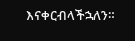እናቀርብላችኋለን።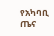የአካባቢ ጤና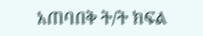አጠባበቅ ት/ት ክፍል